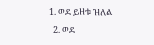1. ወደ ይዘቱ ዝለል
  2. ወደ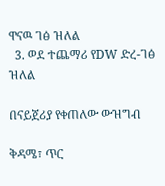ዋናዉ ገፅ ዝለል
  3. ወደ ተጨማሪ የDW ድረ-ገፅ ዝለል

በናይጀሪያ የቀጠለው ውዝግብ

ቅዳሜ፣ ጥር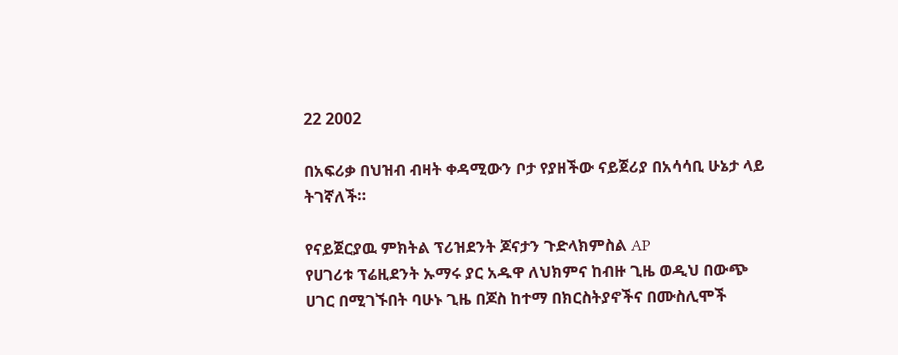22 2002

በአፍሪቃ በህዝብ ብዛት ቀዳሚውን ቦታ የያዘችው ናይጀሪያ በአሳሳቢ ሁኔታ ላይ ትገኛለች።

የናይጀርያዉ ምክትል ፕሪዝደንት ጆናታን ጉድላክምስል AP
የሀገሪቱ ፕሬዚደንት ኡማሩ ያር አዱዋ ለህክምና ከብዙ ጊዜ ወዲህ በውጭ ሀገር በሚገኙበት ባሁኑ ጊዜ በጆስ ከተማ በክርስትያኖችና በሙስሊሞች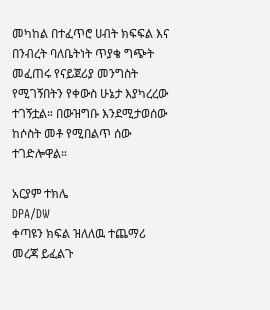መካከል በተፈጥሮ ሀብት ክፍፍል እና በንብረት ባለቤትነት ጥያቄ ግጭት መፈጠሩ የናይጀሪያ መንግስት የሚገኝበትን የቀውስ ሁኔታ እያካረረው ተገኝቷል። በውዝግቡ እንደሚታወሰው ከሶስት መቶ የሚበልጥ ሰው ተገድሎዋል።

አርያም ተክሌ
DPA/DW
ቀጣዩን ክፍል ዝለለዉ ተጨማሪ መረጃ ይፈልጉ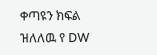ቀጣዩን ክፍል ዝለለዉ የ DW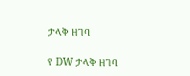ታላቅ ዘገባ

የ DW ታላቅ ዘገባ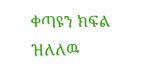ቀጣዩን ክፍል ዝለለዉ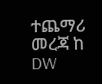ተጨማሪ መረጃ ከ DW